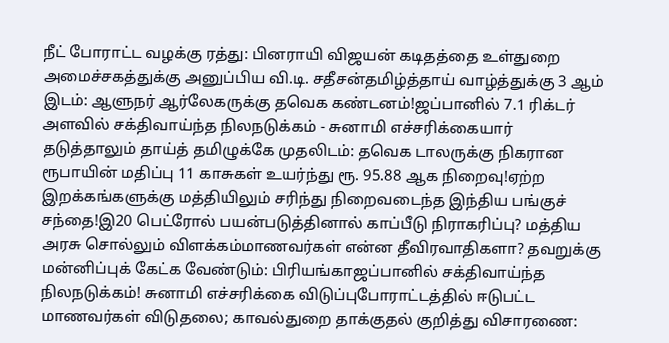நீட் போராட்ட வழக்கு ரத்து: பினராயி விஜயன் கடிதத்தை உள்துறை அமைச்சகத்துக்கு அனுப்பிய வி.டி. சதீசன்தமிழ்த்தாய் வாழ்த்துக்கு 3 ஆம் இடம்: ஆளுநர் ஆர்லேகருக்கு தவெக கண்டனம்!ஜப்பானில் 7.1 ரிக்டர் அளவில் சக்திவாய்ந்த நிலநடுக்கம் - சுனாமி எச்சரிக்கையார் தடுத்தாலும் தாய்த் தமிழுக்கே முதலிடம்: தவெக டாலருக்கு நிகரான ரூபாயின் மதிப்பு 11 காசுகள் உயர்ந்து ரூ. 95.88 ஆக நிறைவு!ஏற்ற இறக்கங்களுக்கு மத்தியிலும் சரிந்து நிறைவடைந்த இந்திய பங்குச் சந்தை!இ20 பெட்ரோல் பயன்படுத்தினால் காப்பீடு நிராகரிப்பு? மத்திய அரசு சொல்லும் விளக்கம்மாணவர்கள் என்ன தீவிரவாதிகளா? தவறுக்கு மன்னிப்புக் கேட்க வேண்டும்: பிரியங்காஜப்பானில் சக்திவாய்ந்த நிலநடுக்கம்! சுனாமி எச்சரிக்கை விடுப்புபோராட்டத்தில் ஈடுபட்ட மாணவர்கள் விடுதலை; காவல்துறை தாக்குதல் குறித்து விசாரணை: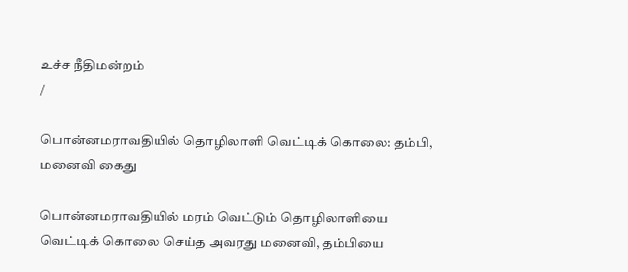உச்ச நீதிமன்றம்
/

பொன்னமராவதியில் தொழிலாளி வெட்டிக் கொலை: தம்பி, மனைவி கைது

பொன்னமராவதியில் மரம் வெட்டும் தொழிலாளியை வெட்டிக் கொலை செய்த அவரது மனைவி, தம்பியை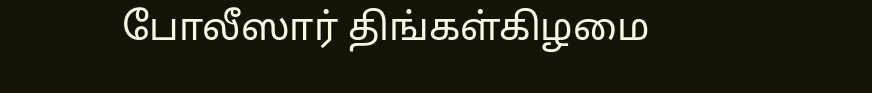போலீஸார் திங்கள்கிழமை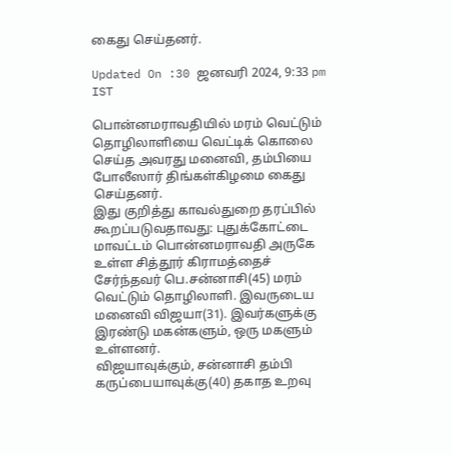கைது செய்தனர்.

Updated On :30 ஜனவரி 2024, 9:33 pm IST

பொன்னமராவதியில் மரம் வெட்டும் தொழிலாளியை வெட்டிக் கொலை செய்த அவரது மனைவி, தம்பியை போலீஸார் திங்கள்கிழமை கைது செய்தனர்.
இது குறித்து காவல்துறை தரப்பில் கூறப்படுவதாவது: புதுக்கோட்டை மாவட்டம் பொன்னமராவதி அருகே உள்ள சித்தூர் கிராமத்தைச் சேர்ந்தவர் பெ.சன்னாசி(45) மரம் வெட்டும் தொழிலாளி. இவருடைய மனைவி விஜயா(31). இவர்களுக்கு இரண்டு மகன்களும், ஒரு மகளும் உள்ளனர்.
விஜயாவுக்கும், சன்னாசி தம்பி கருப்பையாவுக்கு(40) தகாத உறவு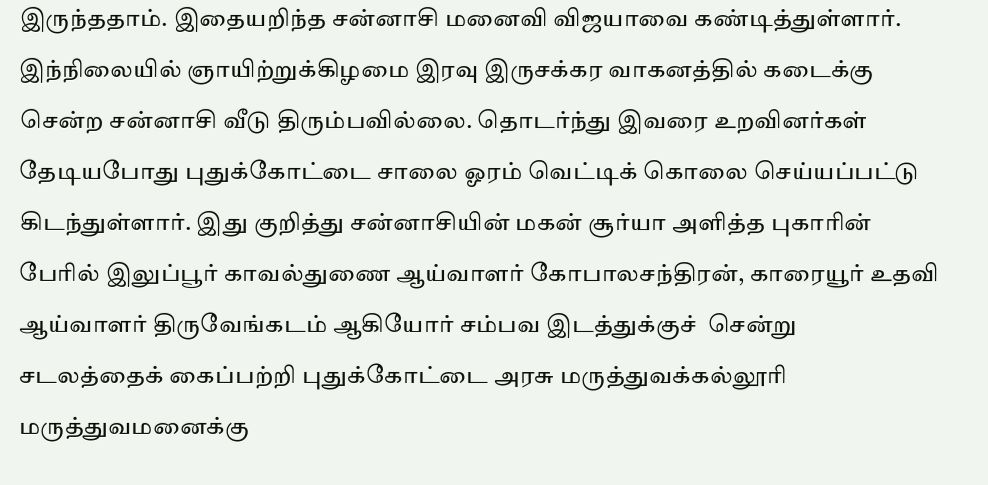இருந்ததாம். இதையறிந்த சன்னாசி மனைவி விஜயாவை கண்டித்துள்ளார்.
இந்நிலையில் ஞாயிற்றுக்கிழமை இரவு இருசக்கர வாகனத்தில் கடைக்கு சென்ற சன்னாசி வீடு திரும்பவில்லை. தொடர்ந்து இவரை உறவினர்கள் தேடியபோது புதுக்கோட்டை சாலை ஓரம் வெட்டிக் கொலை செய்யப்பட்டு கிடந்துள்ளார். இது குறித்து சன்னாசியின் மகன் சூர்யா அளித்த புகாரின் பேரில் இலுப்பூர் காவல்துணை ஆய்வாளர் கோபாலசந்திரன், காரையூர் உதவி ஆய்வாளர் திருவேங்கடம் ஆகியோர் சம்பவ இடத்துக்குச்  சென்று சடலத்தைக் கைப்பற்றி புதுக்கோட்டை அரசு மருத்துவக்கல்லூரி மருத்துவமனைக்கு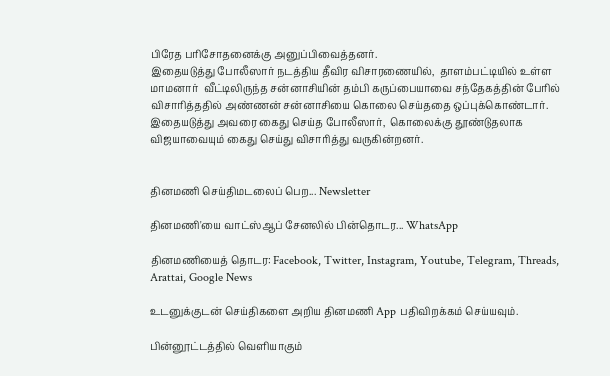பிரேத பரிசோதனைக்கு அனுப்பிவைத்தனர்.
இதையடுத்து போலீஸார் நடத்திய தீவிர விசாரணையில்,  தாளம்பட்டியில் உள்ள  மாமனார்  வீட்டிலிருந்த சன்னாசியின் தம்பி கருப்பையாவை சந்தேகத்தின் பேரில் விசாரித்ததில் அண்ணன் சன்னாசியை கொலை செய்ததை ஒப்புக்கொண்டார். இதையடுத்து அவரை கைது செய்த போலீஸார்,  கொலைக்கு தூண்டுதலாக விஜயாவையும் கைது செய்து விசாரித்து வருகின்றனர்.


தினமணி செய்திமடலைப் பெற... Newsletter

தினமணி'யை வாட்ஸ்ஆப் சேனலில் பின்தொடர... WhatsApp

தினமணியைத் தொடர: Facebook, Twitter, Instagram, Youtube, Telegram, Threads, Arattai, Google News

உடனுக்குடன் செய்திகளை அறிய தினமணி App பதிவிறக்கம் செய்யவும்.

பின்னூட்டத்தில் வெளியாகும்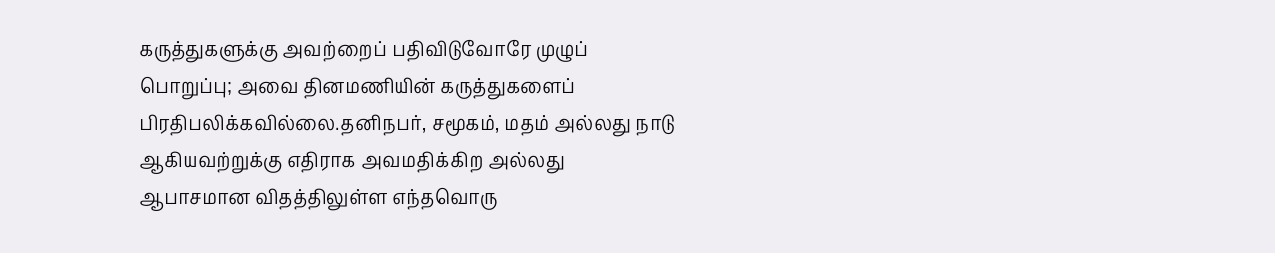கருத்துகளுக்கு அவற்றைப் பதிவிடுவோரே முழுப் பொறுப்பு; அவை தினமணியின் கருத்துகளைப் பிரதிபலிக்கவில்லை.தனிநபர், சமூகம், மதம் அல்லது நாடு ஆகியவற்றுக்கு எதிராக அவமதிக்கிற அல்லது ஆபாசமான விதத்திலுள்ள எந்தவொரு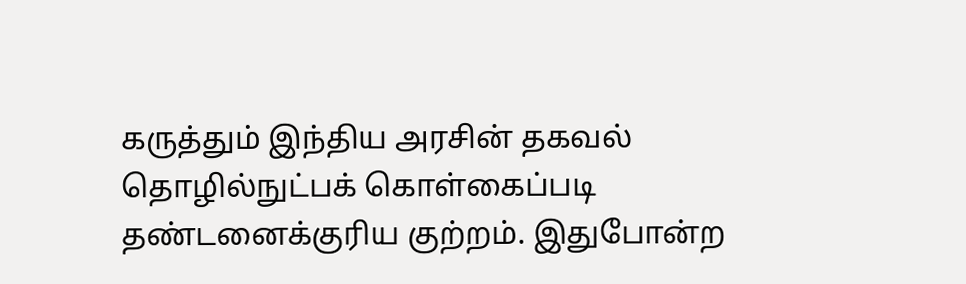கருத்தும் இந்திய அரசின் தகவல் தொழில்நுட்பக் கொள்கைப்படி தண்டனைக்குரிய குற்றம். இதுபோன்ற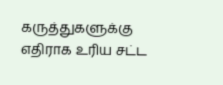கருத்துகளுக்கு எதிராக உரிய சட்ட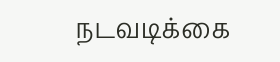நடவடிக்கை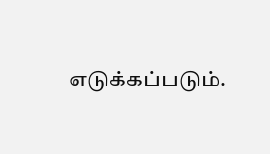எடுக்கப்படும்.